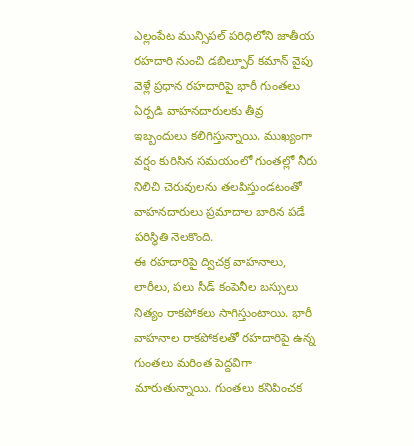ఎల్లంపేట మున్సిపల్ పరిధిలోని జాతీయ రహదారి నుంచి డబిల్పూర్ కమాన్ వైపు వెళ్లే ప్రధాన రహదారిపై భారీ గుంతలు ఏర్పడి వాహనదారులకు తీవ్ర ఇబ్బందులు కలిగిస్తున్నాయి. ముఖ్యంగా వర్షం కురిసిన సమయంలో గుంతల్లో నీరు నిలిచి చెరువులను తలపిస్తుండటంతో వాహనదారులు ప్రమాదాల బారిన పడే పరిస్థితి నెలకొంది.
ఈ రహదారిపై ద్విచక్ర వాహనాలు, లారీలు, పలు సీడ్ కంపెనీల బస్సులు నిత్యం రాకపోకలు సాగిస్తుంటాయి. భారీ వాహనాల రాకపోకలతో రహదారిపై ఉన్న గుంతలు మరింత పెద్దవిగా మారుతున్నాయి. గుంతలు కనిపించక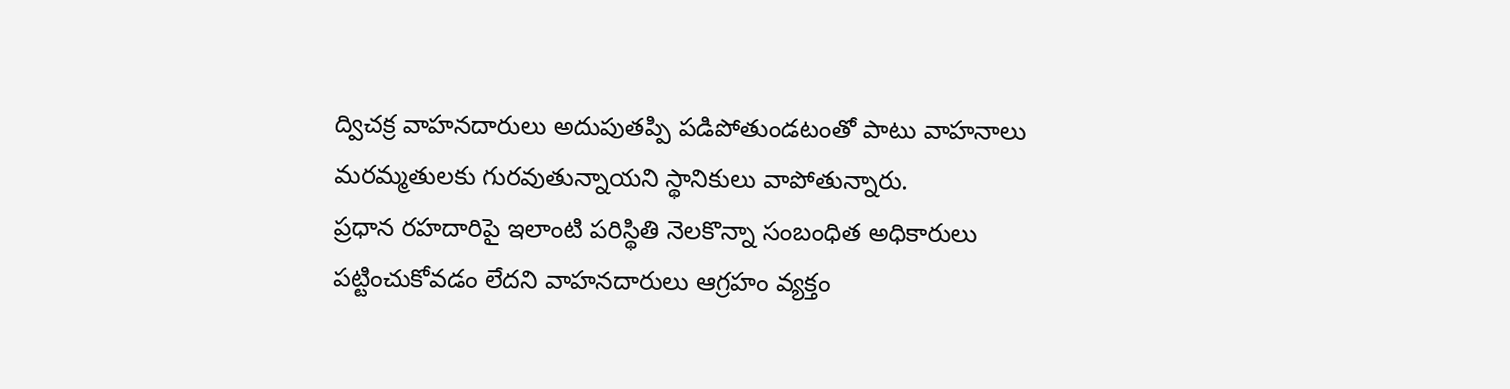ద్విచక్ర వాహనదారులు అదుపుతప్పి పడిపోతుండటంతో పాటు వాహనాలు మరమ్మతులకు గురవుతున్నాయని స్థానికులు వాపోతున్నారు.
ప్రధాన రహదారిపై ఇలాంటి పరిస్థితి నెలకొన్నా సంబంధిత అధికారులు పట్టించుకోవడం లేదని వాహనదారులు ఆగ్రహం వ్యక్తం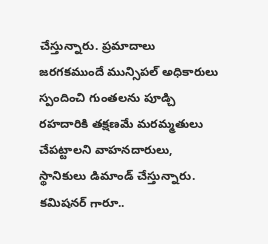చేస్తున్నారు. ప్రమాదాలు జరగకముందే మున్సిపల్ అధికారులు స్పందించి గుంతలను పూడ్చి రహదారికి తక్షణమే మరమ్మతులు చేపట్టాలని వాహనదారులు, స్థానికులు డిమాండ్ చేస్తున్నారు.
కమిషనర్ గారూ..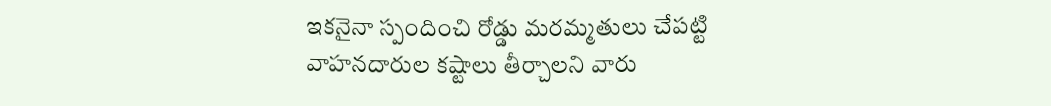ఇకనైనా స్పందించి రోడ్డు మరమ్మతులు చేపట్టి వాహనదారుల కష్టాలు తీర్చాలని వారు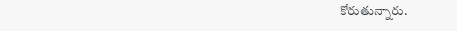కోరుతున్నారు.